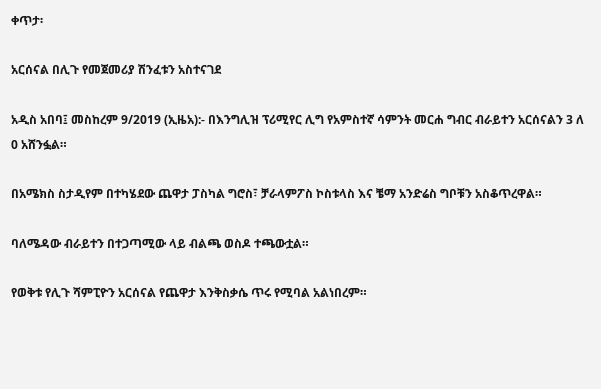ቀጥታ፡

አርሰናል በሊጉ የመጀመሪያ ሽንፈቱን አስተናገደ

አዲስ አበባ፤ መስከረም 9/2019 (ኢዜአ):- በእንግሊዝ ፕሪሚየር ሊግ የአምስተኛ ሳምንት መርሐ ግብር ብራይተን አርሰናልን 3 ለ 0 አሸንፏል።

በአሜክስ ስታዲየም በተካሄደው ጨዋታ ፓስካል ግሮስ፣ ቻራላምፖስ ኮስቱላስ እና ቼማ አንድሬስ ግቦቹን አስቆጥረዋል።

ባለሜዳው ብራይተን በተጋጣሚው ላይ ብልጫ ወስዶ ተጫውቷል።

የወቅቱ የሊጉ ሻምፒዮን አርሰናል የጨዋታ እንቅስቃሴ ጥሩ የሚባል አልነበረም።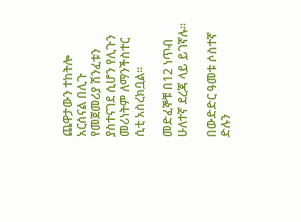ጨዋታውን ተከትሎ አርሰናል በሊጉ የመጀመሪያ ሽንፈቱን ያስተናገደ ሲሆን የሊጉን መሪነትም ለማንችስተር ሲቲ አስረክቧል።

መድፈኞቹ በ12 ነጥብ ሁለተኛ ደረጃ ላይ ይገኛሉ።

በውድድር ዓመቱ ሶስተኛ ድሉን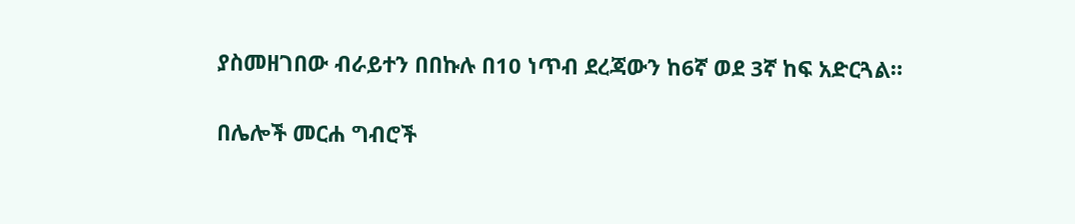ያስመዘገበው ብራይተን በበኩሉ በ10 ነጥብ ደረጃውን ከ6ኛ ወደ 3ኛ ከፍ አድርጓል።

በሌሎች መርሐ ግብሮች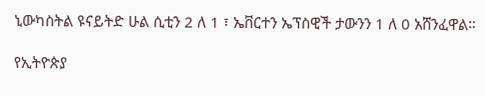ኒውካስትል ዩናይትድ ሁል ሲቲን 2 ለ 1 ፣ ኤቨርተን ኤፕስዊች ታውንን 1 ለ 0 አሸንፈዋል።

የኢትዮጵያ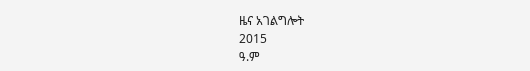ዜና አገልግሎት
2015
ዓ.ም